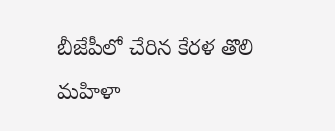బీజేపీలో చేరిన కేరళ తొలి మహిళా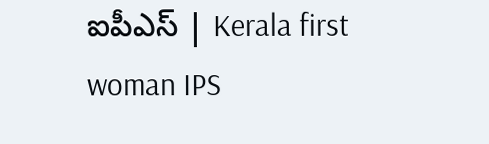ఐపీఎస్ | Kerala first woman IPS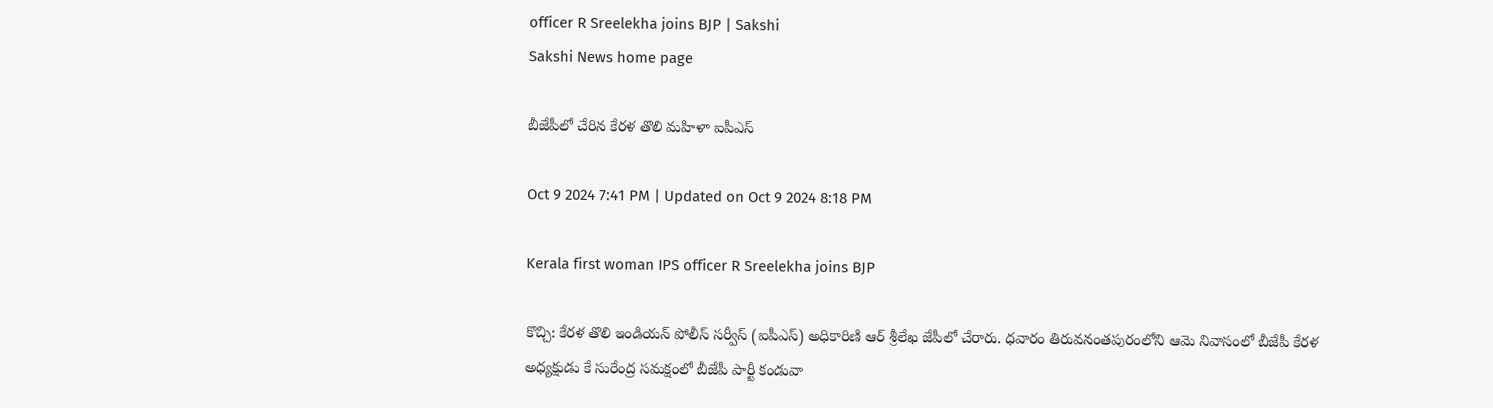officer R Sreelekha joins BJP | Sakshi
Sakshi News home page

బీజేపీలో చేరిన కేరళ తొలి మహిళా ఐపీఎస్

Oct 9 2024 7:41 PM | Updated on Oct 9 2024 8:18 PM

Kerala first woman IPS officer R Sreelekha joins BJP

కొచ్చి: కేరళ తొలి ఇండియన్ పోలీస్ సర్వీస్ (ఐపీఎస్) అధికారిణి ఆర్ శ్రీలేఖ జేపీలో చేరారు. ధవారం తిరువనంతపురంలోని ఆమె నివాసంలో బీజేపీ కేరళ అధ్యక్షుడు కే సురేంద్ర సమక్షంలో బీజేపీ పార్టీ కండువా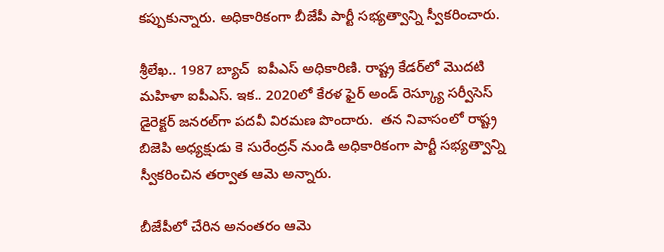కప్పుకున్నారు. అధికారికంగా బీజేపీ పార్టీ సభ్యత్వాన్ని స్వీకరించారు.

శ్రీలేఖ.. 1987 బ్యాచ్  ఐపీఎస్‌ అధికారిణి. రాష్ట్ర కేడర్‌లో మొదటి మహిళా ఐపీఎస్‌. ఇక.. 2020లో కేరళ ఫైర్ అండ్ రెస్క్యూ సర్వీసెస్ డైరెక్టర్ జనరల్‌గా పదవీ విరమణ పొందారు.  తన నివాసంలో రాష్ట్ర బిజెపి అధ్యక్షుడు కె సురేంద్రన్ నుండి అధికారికంగా పార్టీ సభ్యత్వాన్ని స్వీకరించిన తర్వాత ఆమె అన్నారు.

బీజేపీలో చేరిన అనంతరం ఆమె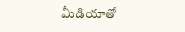మీడియాతో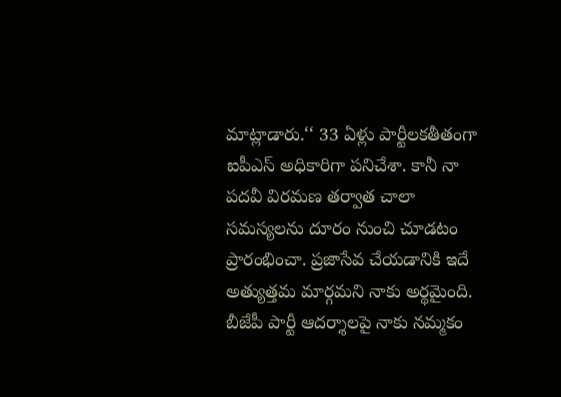మాట్లాడారు.‘‘ 33 ఏళ్లు పార్టీలకతీతంగా ఐపీఎస్‌ అధికారిగా పనిచేశా. కానీ నా పదవీ విరమణ తర్వాత చాలా సమస్యలను దూరం నుంచి చూడటం ప్రారంభించా. ప్రజాసేవ చేయడానికి ఇదే అత్యుత్తమ మార్గమని నాకు అర్థమైంది. బీజేపీ పార్టీ ఆదర్శాలపై నాకు నమ్మకం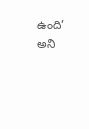ఉంది’ అని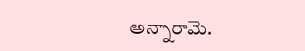అన్నారామె.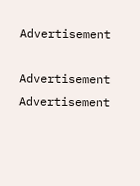Advertisement

Advertisement
Advertisement